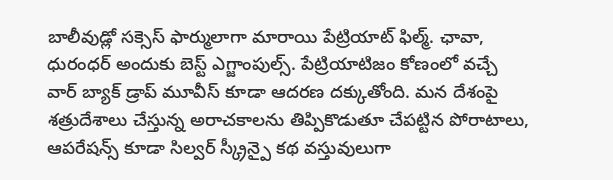బాలీవుడ్లో సక్సెస్ ఫార్ములాగా మారాయి పేట్రియాట్ ఫిల్మ్. ఛావా, ధురంధర్ అందుకు బెస్ట్ ఎగ్జాంపుల్స్. పేట్రియాటిజం కోణంలో వచ్చే వార్ బ్యాక్ డ్రాప్ మూవీస్ కూడా ఆదరణ దక్కుతోంది. మన దేశంపై శత్రుదేశాలు చేస్తున్న అరాచకాలను తిప్పికొడుతూ చేపట్టిన పోరాటాలు, ఆపరేషన్స్ కూడా సిల్వర్ స్క్రీన్పై కథ వస్తువులుగా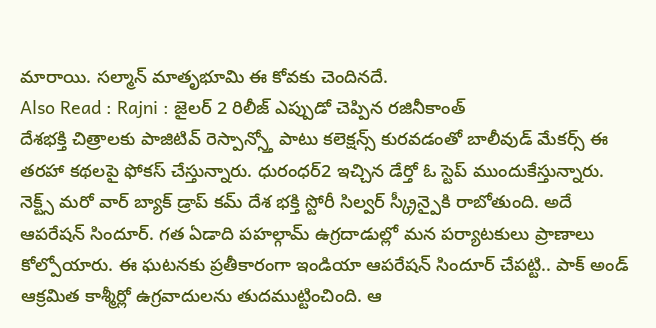మారాయి. సల్మాన్ మాతృభూమి ఈ కోవకు చెందినదే.
Also Read : Rajni : జైలర్ 2 రిలీజ్ ఎప్పుడో చెప్పిన రజినీకాంత్
దేశభక్తి చిత్రాలకు పాజిటివ్ రెస్పాన్స్తో పాటు కలెక్షన్స్ కురవడంతో బాలీవుడ్ మేకర్స్ ఈ తరహా కథలపై ఫోకస్ చేస్తున్నారు. ధురంధర్2 ఇచ్చిన డేర్తో ఓ స్టెప్ ముందుకేస్తున్నారు. నెక్ట్స్ మరో వార్ బ్యాక్ డ్రాప్ కమ్ దేశ భక్తి స్టోరీ సిల్వర్ స్క్రీన్పైకి రాబోతుంది. అదే ఆపరేషన్ సిందూర్. గత ఏడాది పహల్గామ్ ఉగ్రదాడుల్లో మన పర్యాటకులు ప్రాణాలు కోల్పోయారు. ఈ ఘటనకు ప్రతీకారంగా ఇండియా ఆపరేషన్ సిందూర్ చేపట్టి.. పాక్ అండ్ ఆక్రమిత కాశ్మీర్లో ఉగ్రవాదులను తుదముట్టించింది. ఆ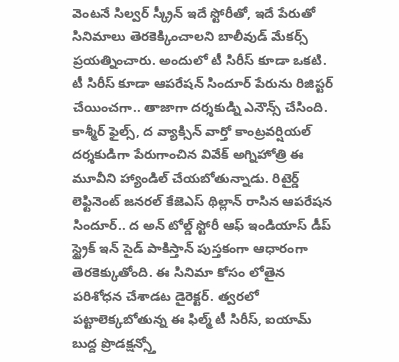వెంటనే సిల్వర్ స్క్రీన్ ఇదే స్టోరీతో, ఇదే పేరుతో సినిమాలు తెరకెక్కించాలని బాలీవుడ్ మేకర్స్ ప్రయత్నించారు. అందులో టీ సిరీస్ కూడా ఒకటి. టీ సిరీస్ కూడా ఆపరేషన్ సిందూర్ పేరును రిజిస్టర్ చేయించగా.. తాజాగా దర్శకుడ్ని ఎనౌన్స్ చేసింది. కాశ్మీర్ ఫైల్స్, ద వ్యాక్సిన్ వార్తో కాంట్రవర్షియల్ దర్శకుడిగా పేరుగాంచిన వివేక్ అగ్నిహోత్రి ఈ మూవీని హ్యాండిల్ చేయబోతున్నాడు. రిటైర్డ్ లెఫ్టినెంట్ జనరల్ కేజెఎస్ థిల్లాన్ రాసిన ఆపరేషన సిందూర్.. ద అన్ టోల్డ్ స్టోరీ ఆఫ్ ఇండియాస్ డీప్ స్ట్రైక్ ఇన్ సైడ్ పాకిస్తాన్ పుస్తకంగా ఆధారంగా తెరకెక్కుతోంది. ఈ సినిమా కోసం లోతైన పరిశోధన చేశాడట డైరెక్టర్. త్వరలో పట్టాలెక్కబోతున్న ఈ ఫిల్మ్ టీ సిరీస్, ఐయామ్ బుద్ద ప్రొడక్షన్స్తో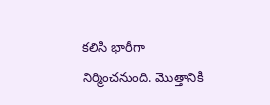కలిసి భారీగా నిర్మించనుంది. మొత్తానికి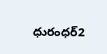ధురంధర్2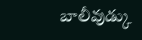బాలీవుడ్కు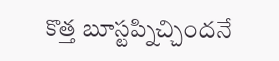కొత్త బూస్టప్నిచ్చిందనే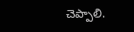చెప్పాలి.